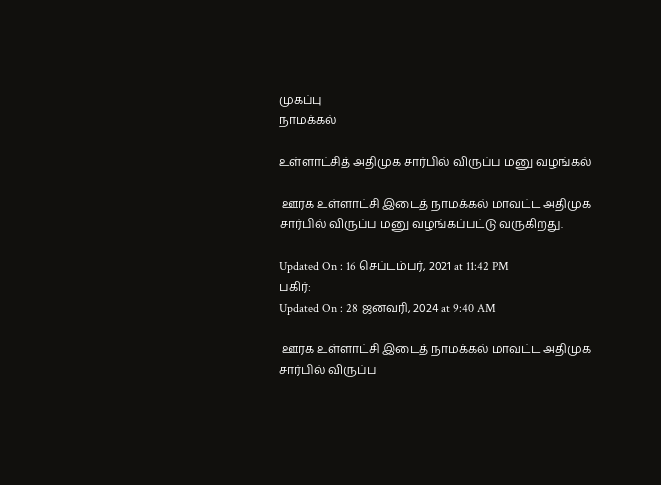முகப்பு
நாமக்கல்

உள்ளாட்சித் அதிமுக சார்பில் விருப்ப மனு வழங்கல்

 ஊரக உள்ளாட்சி இடைத் நாமக்கல் மாவட்ட அதிமுக சார்பில் விருப்ப மனு வழங்கப்பட்டு வருகிறது.

Updated On : 16 செப்டம்பர், 2021 at 11:42 PM
பகிர்:
Updated On : 28 ஜனவரி, 2024 at 9:40 AM

 ஊரக உள்ளாட்சி இடைத் நாமக்கல் மாவட்ட அதிமுக சார்பில் விருப்ப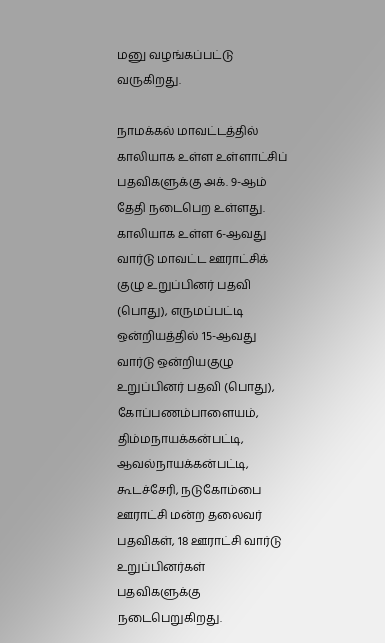மனு வழங்கப்பட்டு வருகிறது.

நாமக்கல் மாவட்டத்தில் காலியாக உள்ள உள்ளாட்சிப் பதவிகளுக்கு அக். 9-ஆம் தேதி நடைபெற உள்ளது. காலியாக உள்ள 6-ஆவது வார்டு மாவட்ட ஊராட்சிக் குழு உறுப்பினர் பதவி (பொது), எருமப்பட்டி ஒன்றியத்தில் 15-ஆவது வார்டு ஒன்றியகுழு உறுப்பினர் பதவி (பொது), கோப்பணம்பாளையம், திம்மநாயக்கன்பட்டி, ஆவல்நாயக்கன்பட்டி, கூடச்சேரி, நடுகோம்பை ஊராட்சி மன்ற தலைவர் பதவிகள், 18 ஊராட்சி வார்டு உறுப்பினர்கள் பதவிகளுக்கு நடைபெறுகிறது.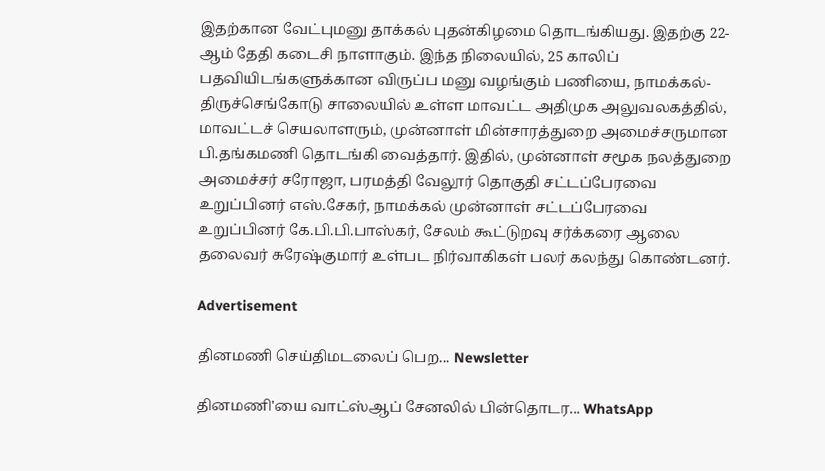இதற்கான வேட்புமனு தாக்கல் புதன்கிழமை தொடங்கியது. இதற்கு 22-ஆம் தேதி கடைசி நாளாகும். இந்த நிலையில், 25 காலிப் பதவியிடங்களுக்கான விருப்ப மனு வழங்கும் பணியை, நாமக்கல்-திருச்செங்கோடு சாலையில் உள்ள மாவட்ட அதிமுக அலுவலகத்தில், மாவட்டச் செயலாளரும், முன்னாள் மின்சாரத்துறை அமைச்சருமான பி.தங்கமணி தொடங்கி வைத்தார். இதில், முன்னாள் சமூக நலத்துறை அமைச்சர் சரோஜா, பரமத்தி வேலூர் தொகுதி சட்டப்பேரவை உறுப்பினர் எஸ்.சேகர், நாமக்கல் முன்னாள் சட்டப்பேரவை உறுப்பினர் கே.பி.பி.பாஸ்கர், சேலம் கூட்டுறவு சர்க்கரை ஆலை தலைவர் சுரேஷ்குமார் உள்பட நிர்வாகிகள் பலர் கலந்து கொண்டனர்.

Advertisement

தினமணி செய்திமடலைப் பெற... Newsletter

தினமணி'யை வாட்ஸ்ஆப் சேனலில் பின்தொடர... WhatsApp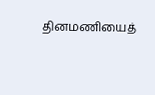தினமணியைத்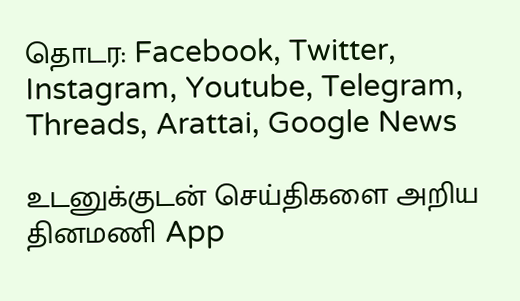தொடர: Facebook, Twitter, Instagram, Youtube, Telegram, Threads, Arattai, Google News

உடனுக்குடன் செய்திகளை அறிய தினமணி App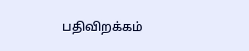பதிவிறக்கம்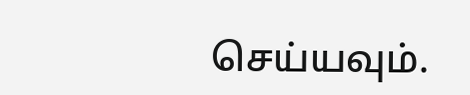செய்யவும்.